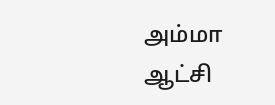அம்மா ஆட்சி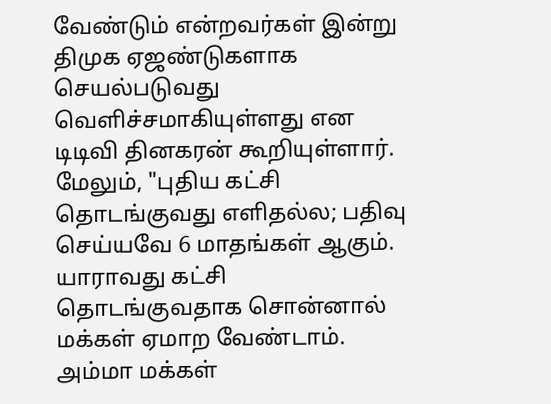வேண்டும் என்றவர்கள் இன்று திமுக ஏஜண்டுகளாக செயல்படுவது வெளிச்சமாகியுள்ளது என டிடிவி தினகரன் கூறியுள்ளார். மேலும், "புதிய கட்சி தொடங்குவது எளிதல்ல; பதிவு செய்யவே 6 மாதங்கள் ஆகும். யாராவது கட்சி தொடங்குவதாக சொன்னால் மக்கள் ஏமாற வேண்டாம். அம்மா மக்கள்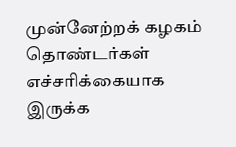முன்னேற்றக் கழகம் தொண்டர்கள் எச்சரிக்கையாக இருக்க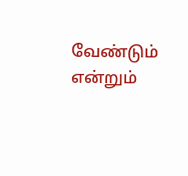வேண்டும் என்றும்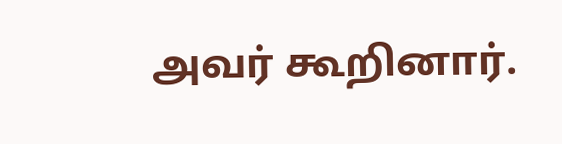அவர் கூறினார்.